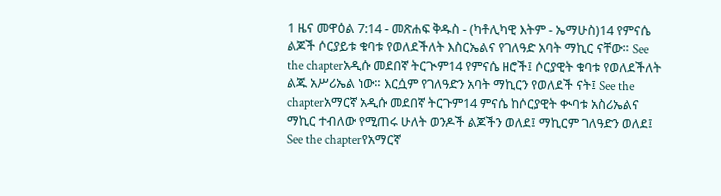1 ዜና መዋዕል 7:14 - መጽሐፍ ቅዱስ - (ካቶሊካዊ እትም - ኤማሁስ)14 የምናሴ ልጆች ሶርያይቱ ቁባቱ የወለደችለት እስርኤልና የገለዓድ አባት ማኪር ናቸው። See the chapterአዲሱ መደበኛ ትርጒም14 የምናሴ ዘሮች፤ ሶርያዊት ቁባቱ የወለደችለት ልጁ አሥሪኤል ነው። እርሷም የገለዓድን አባት ማኪርን የወለደች ናት፤ See the chapterአማርኛ አዲሱ መደበኛ ትርጉም14 ምናሴ ከሶርያዊት ቊባቱ አስሪኤልና ማኪር ተብለው የሚጠሩ ሁለት ወንዶች ልጆችን ወለደ፤ ማኪርም ገለዓድን ወለደ፤ See the chapterየአማርኛ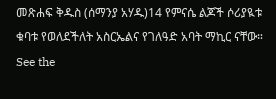መጽሐፍ ቅዱስ (ሰማንያ አሃዱ)14 የምናሴ ልጆች ሶሪያዪቱ ቁባቱ የወለደችለት አስርኤልና የገለዓድ አባት ማኪር ናቸው። See the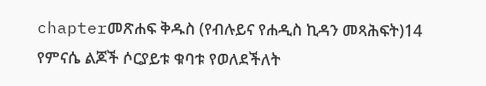chapterመጽሐፍ ቅዱስ (የብሉይና የሐዲስ ኪዳን መጻሕፍት)14 የምናሴ ልጆች ሶርያይቱ ቁባቱ የወለደችለት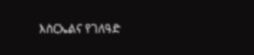እስርኤልና የገለዓድ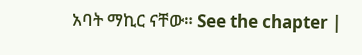አባት ማኪር ናቸው። See the chapter |